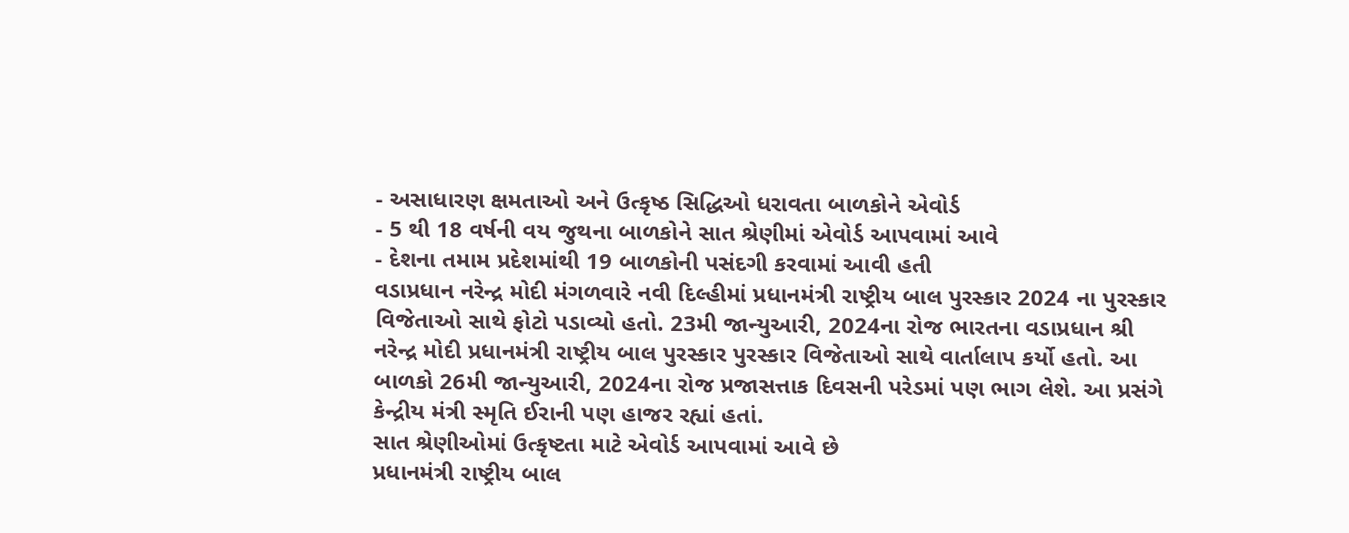- અસાધારણ ક્ષમતાઓ અને ઉત્કૃષ્ઠ સિદ્ધિઓ ધરાવતા બાળકોને એવોર્ડ
- 5 થી 18 વર્ષની વય જુથના બાળકોને સાત શ્રેણીમાં એવોર્ડ આપવામાં આવે
- દેશના તમામ પ્રદેશમાંથી 19 બાળકોની પસંદગી કરવામાં આવી હતી
વડાપ્રધાન નરેન્દ્ર મોદી મંગળવારે નવી દિલ્હીમાં પ્રધાનમંત્રી રાષ્ટ્રીય બાલ પુરસ્કાર 2024 ના પુરસ્કાર વિજેતાઓ સાથે ફોટો પડાવ્યો હતો. 23મી જાન્યુઆરી, 2024ના રોજ ભારતના વડાપ્રધાન શ્રી નરેન્દ્ર મોદી પ્રધાનમંત્રી રાષ્ટ્રીય બાલ પુરસ્કાર પુરસ્કાર વિજેતાઓ સાથે વાર્તાલાપ કર્યો હતો. આ બાળકો 26મી જાન્યુઆરી, 2024ના રોજ પ્રજાસત્તાક દિવસની પરેડમાં પણ ભાગ લેશે. આ પ્રસંગે કેન્દ્રીય મંત્રી સ્મૃતિ ઈરાની પણ હાજર રહ્યાં હતાં.
સાત શ્રેણીઓમાં ઉત્કૃષ્ટતા માટે એવોર્ડ આપવામાં આવે છે
પ્રધાનમંત્રી રાષ્ટ્રીય બાલ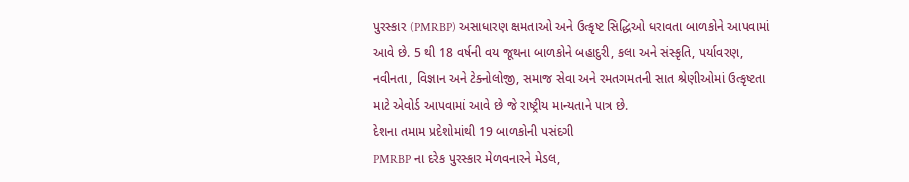પુરસ્કાર (PMRBP) અસાધારણ ક્ષમતાઓ અને ઉત્કૃષ્ટ સિદ્ધિઓ ધરાવતા બાળકોને આપવામાં આવે છે. 5 થી 18 વર્ષની વય જૂથના બાળકોને બહાદુરી, કલા અને સંસ્કૃતિ, પર્યાવરણ, નવીનતા, વિજ્ઞાન અને ટેક્નોલોજી, સમાજ સેવા અને રમતગમતની સાત શ્રેણીઓમાં ઉત્કૃષ્ટતા માટે એવોર્ડ આપવામાં આવે છે જે રાષ્ટ્રીય માન્યતાને પાત્ર છે.
દેશના તમામ પ્રદેશોમાંથી 19 બાળકોની પસંદગી
PMRBP ના દરેક પુરસ્કાર મેળવનારને મેડલ,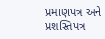પ્રમાણપત્ર અને પ્રશસ્તિપત્ર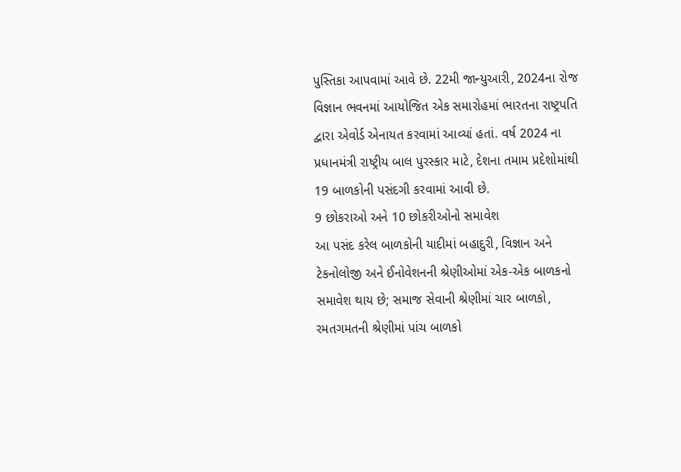પુસ્તિકા આપવામાં આવે છે. 22મી જાન્યુઆરી, 2024ના રોજ વિજ્ઞાન ભવનમાં આયોજિત એક સમારોહમાં ભારતના રાષ્ટ્રપતિ દ્વારા એવોર્ડ એનાયત કરવામાં આવ્યાં હતાં. વર્ષ 2024 ના પ્રધાનમંત્રી રાષ્ટ્રીય બાલ પુરસ્કાર માટે, દેશના તમામ પ્રદેશોમાંથી 19 બાળકોની પસંદગી કરવામાં આવી છે.
9 છોકરાઓ અને 10 છોકરીઓનો સમાવેશ
આ પસંદ કરેલ બાળકોની યાદીમાં બહાદુરી, વિજ્ઞાન અને ટેકનોલોજી અને ઈનોવેશનની શ્રેણીઓમાં એક-એક બાળકનો સમાવેશ થાય છે; સમાજ સેવાની શ્રેણીમાં ચાર બાળકો, રમતગમતની શ્રેણીમાં પાંચ બાળકો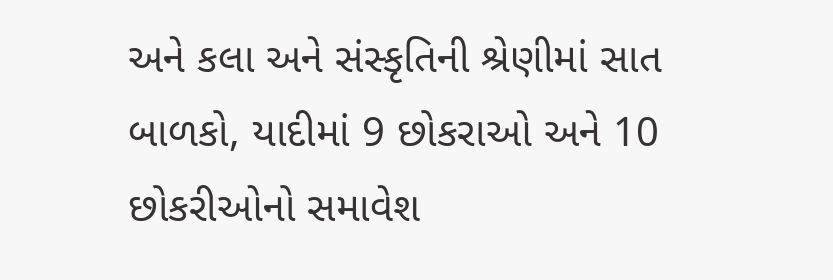અને કલા અને સંસ્કૃતિની શ્રેણીમાં સાત બાળકો, યાદીમાં 9 છોકરાઓ અને 10 છોકરીઓનો સમાવેશ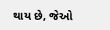થાય છે, જેઓ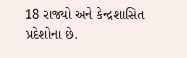18 રાજ્યો અને કેન્દ્રશાસિત પ્રદેશોના છે.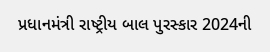પ્રધાનમંત્રી રાષ્ટ્રીય બાલ પુરસ્કાર 2024ની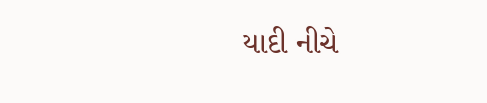યાદી નીચે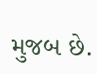મુજબ છે.